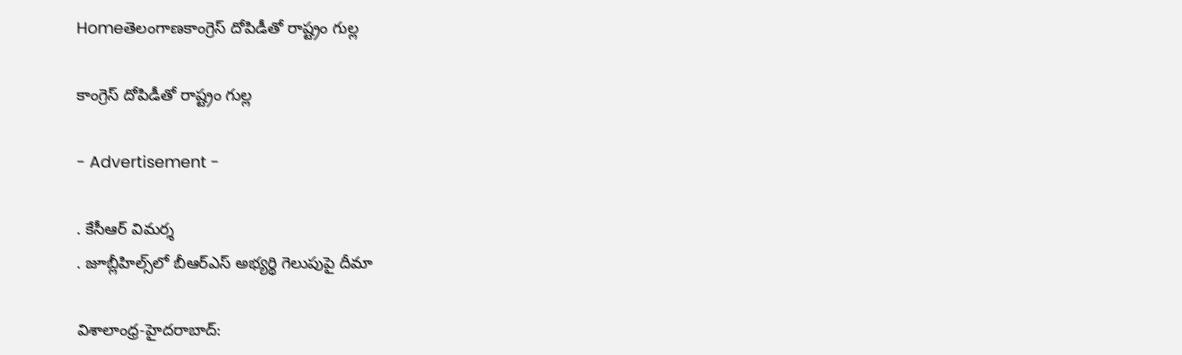Homeతెలంగాణకాంగ్రెస్‌ దోపిడీతో రాష్ట్రం గుల్ల

కాంగ్రెస్‌ దోపిడీతో రాష్ట్రం గుల్ల

- Advertisement -

. కేసీఆర్‌ విమర్శ
. జూబ్లీహిల్స్‌లో బీఆర్‌ఎస్‌ అభ్యర్థి గెలుపుపై దీమా

విశాలాంధ్ర-హైదరాబాద్‌: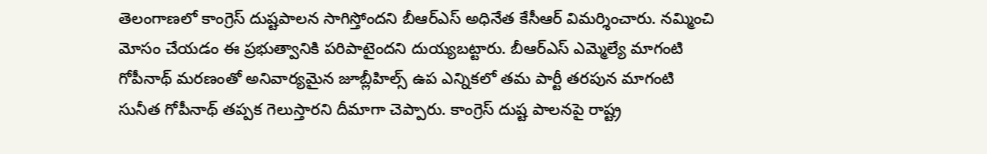తెలంగాణలో కాంగ్రెస్‌ దుష్టపాలన సాగిస్తోందని బీఆర్‌ఎస్‌ అధినేత కేసీఆర్‌ విమర్శించారు. నమ్మించి మోసం చేయడం ఈ ప్రభుత్వానికి పరిపాటైందని దుయ్యబట్టారు. బీఆర్‌ఎస్‌ ఎమ్మెల్యే మాగంటి గోపీనాథ్‌ మరణంతో అనివార్యమైన జూబ్లీహిల్స్‌ ఉప ఎన్నికలో తమ పార్టీ తరపున మాగంటి సునీత గోపీనాథ్‌ తప్పక గెలుస్తారని దీమాగా చెప్పారు. కాంగ్రెస్‌ దుష్ట పాలనపై రాష్ట్ర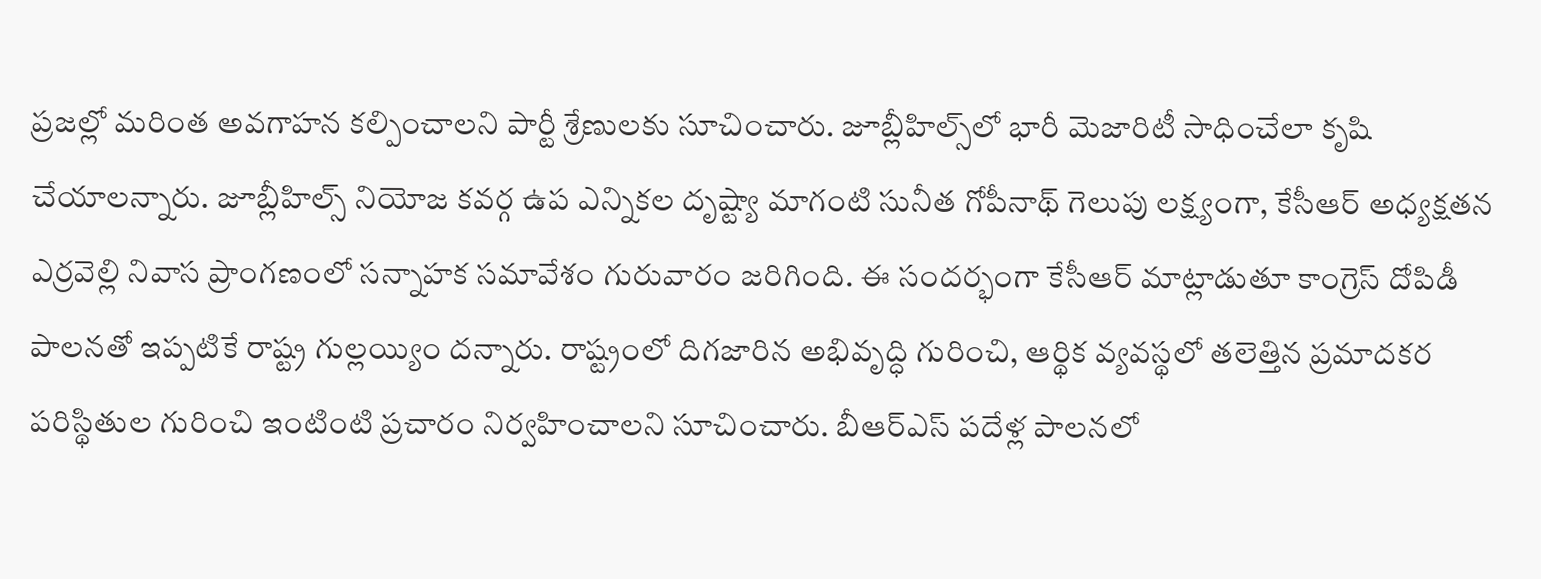ప్రజల్లో మరింత అవగాహన కల్పించాలని పార్టీ శ్రేణులకు సూచించారు. జూబ్లీహిల్స్‌లో భారీ మెజారిటీ సాధించేలా కృషి చేయాలన్నారు. జూబ్లీహిల్స్‌ నియోజ కవర్గ ఉప ఎన్నికల దృష్ట్యా మాగంటి సునీత గోపీనాథ్‌ గెలుపు లక్ష్యంగా, కేసీఆర్‌ అధ్యక్షతన ఎర్రవెల్లి నివాస ప్రాంగణంలో సన్నాహక సమావేశం గురువారం జరిగింది. ఈ సందర్భంగా కేసీఆర్‌ మాట్లాడుతూ కాంగ్రెస్‌ దోపిడీ పాలనతో ఇప్పటికే రాష్ట్ర గుల్లయ్యిం దన్నారు. రాష్ట్రంలో దిగజారిన అభివృద్ధి గురించి, ఆర్థిక వ్యవస్థలో తలెత్తిన ప్రమాదకర పరిస్థితుల గురించి ఇంటింటి ప్రచారం నిర్వహించాలని సూచించారు. బీఆర్‌ఎస్‌ పదేళ్ల పాలనలో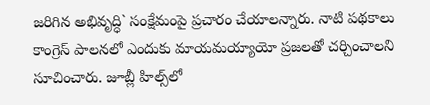జరిగిన అభివృద్ధి` సంక్షేమంపై ప్రచారం చేయాలన్నారు. నాటి పథకాలు కాంగ్రెస్‌ పాలనలో ఎందుకు మాయమయ్యాయో ప్రజలతో చర్చించాలని సూచించారు. జూబ్లీ హిల్స్‌లో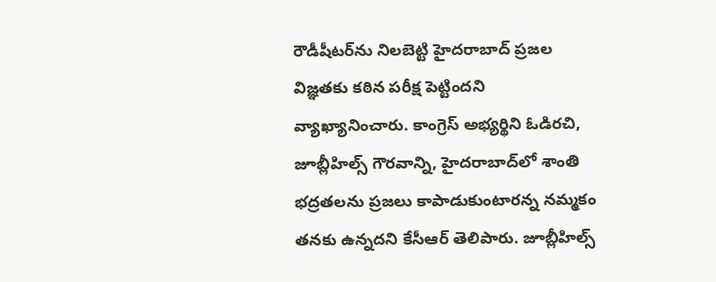రౌడీషీటర్‌ను నిలబెట్టి హైదరాబాద్‌ ప్రజల విజ్ఞతకు కఠిన పరీక్ష పెట్టిందని వ్యాఖ్యానించారు. కాంగ్రెస్‌ అభ్యర్థిని ఓడిరచి, జూబ్లీహిల్స్‌ గౌరవాన్ని, హైదరాబాద్‌లో శాంతి భద్రతలను ప్రజలు కాపాడుకుంటారన్న నమ్మకం తనకు ఉన్నదని కేసీఆర్‌ తెలిపారు. జూబ్లీహిల్స్‌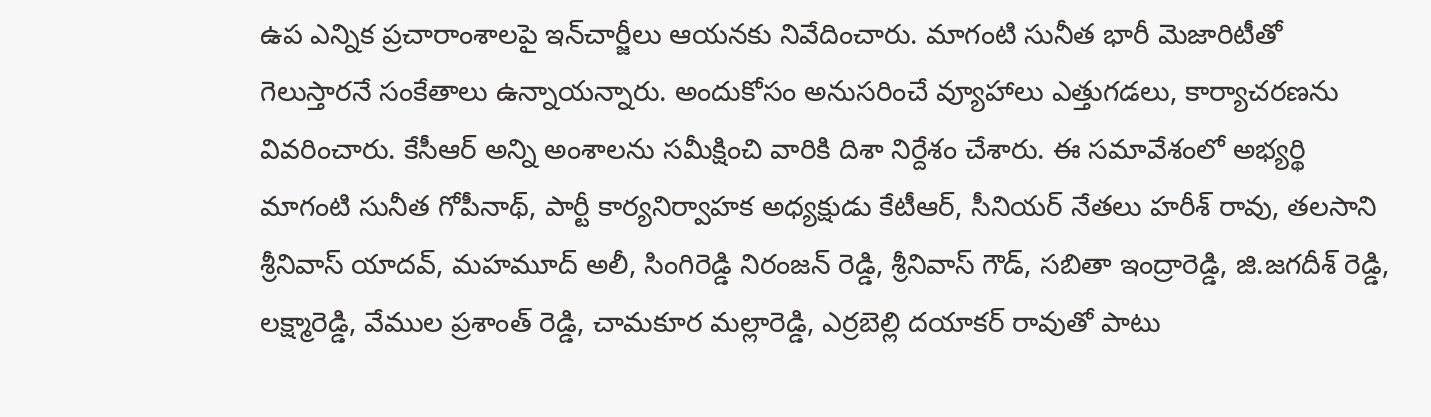ఉప ఎన్నిక ప్రచారాంశాలపై ఇన్‌చార్జీలు ఆయనకు నివేదించారు. మాగంటి సునీత భారీ మెజారిటీతో గెలుస్తారనే సంకేతాలు ఉన్నాయన్నారు. అందుకోసం అనుసరించే వ్యూహాలు ఎత్తుగడలు, కార్యాచరణను వివరించారు. కేసీఆర్‌ అన్ని అంశాలను సమీక్షించి వారికి దిశా నిర్దేశం చేశారు. ఈ సమావేశంలో అభ్యర్థి మాగంటి సునీత గోపీనాథ్‌, పార్టీ కార్యనిర్వాహక అధ్యక్షుడు కేటీఆర్‌, సీనియర్‌ నేతలు హరీశ్‌ రావు, తలసాని శ్రీనివాస్‌ యాదవ్‌, మహమూద్‌ అలీ, సింగిరెడ్డి నిరంజన్‌ రెడ్డి, శ్రీనివాస్‌ గౌడ్‌, సబితా ఇంద్రారెడ్డి, జి.జగదీశ్‌ రెడ్డి, లక్ష్మారెడ్డి, వేముల ప్రశాంత్‌ రెడ్డి, చామకూర మల్లారెడ్డి, ఎర్రబెల్లి దయాకర్‌ రావుతో పాటు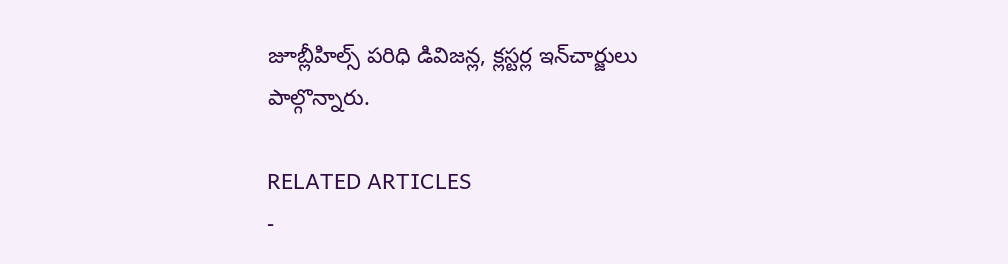జూబ్లీహిల్స్‌ పరిధి డివిజన్ల, క్లస్టర్ల ఇన్‌చార్జులు పాల్గొన్నారు.

RELATED ARTICLES
-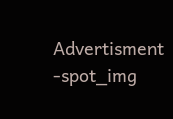Advertisment -spot_img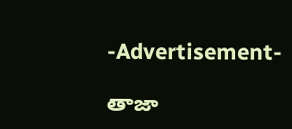-Advertisement-

తాజా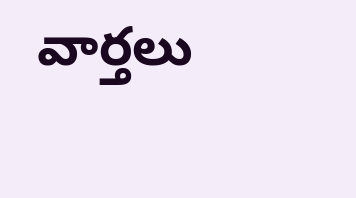వార్తలు